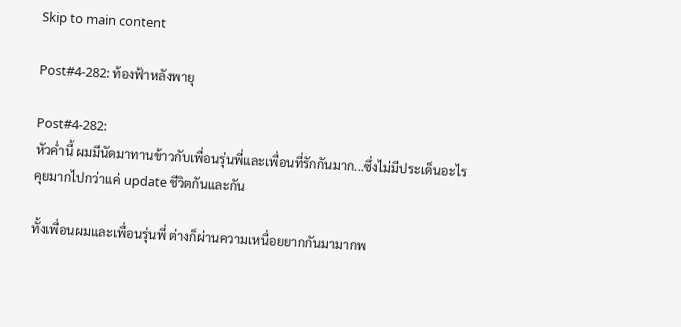Skip to main content

Post#4-282: ท้องฟ้าหลังพายุ

Post#4-282:
หัวค่ำนี้ ผมมีนัดมาทานข้าวกับเพื่อนรุ่นพี่และเพื่อนที่รักกันมาก...ซึ่งไม่มีประเด็นอะไรคุยมากไปกว่าแค่ update ชีวิตกันและกัน

ทั้งเพื่อนผมและเพื่อนรุ่นพี่ ต่างก็ผ่านความเหนื่อยยากกันมามากพ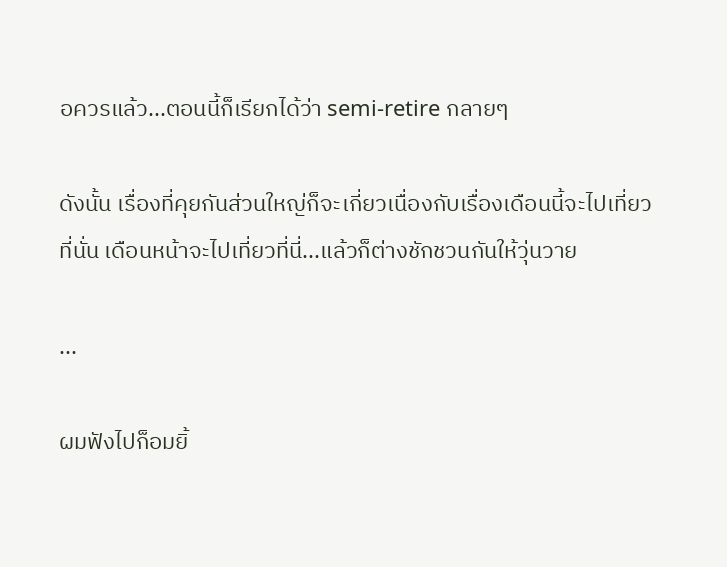อควรแล้ว...ตอนนี้ก็เรียกได้ว่า semi-retire กลายๆ

ดังนั้น เรื่องที่คุยกันส่วนใหญ่ก็จะเกี่ยวเนื่องกับเรื่องเดือนนี้จะไปเที่ยวที่นั่น เดือนหน้าจะไปเที่ยวที่นี่...แล้วก็ต่างชักชวนกันให้วุ่นวาย

...

ผมฟังไปก็อมยิ้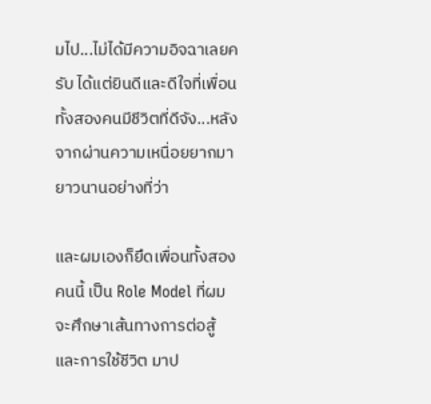มไป...ไม่ได้มีความอิจฉาเลยครับ ได้แต่ยินดีและดีใจที่เพื่อนทั้งสองคนมีชีวิตที่ดีจัง...หลังจากผ่านความเหนื่อยยากมายาวนานอย่างที่ว่า

และผมเองก็ยึดเพื่อนทั้งสองคนนี้ เป็น Role Model ที่ผมจะศึกษาเส้นทางการต่อสู้และการใช้ชีวิต มาป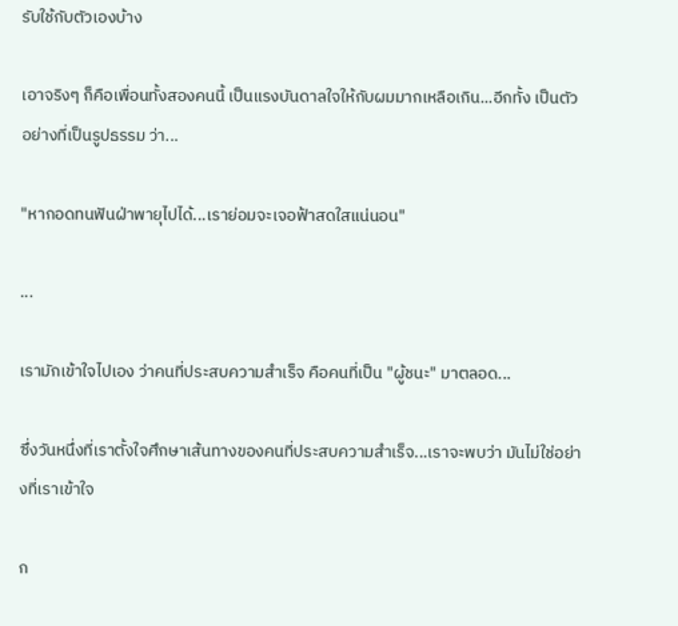รับใช้กับตัวเองบ้าง

เอาจริงๆ ก็คือเพื่อนทั้งสองคนนี้ เป็นแรงบันดาลใจให้กับผมมากเหลือเกิน...อีกทั้ง เป็นตัวอย่างที่เป็นรูปธรรม ว่า...

"หากอดทนฟันฝ่าพายุไปได้...เราย่อมจะเจอฟ้าสดใสแน่นอน"

...

เรามักเข้าใจไปเอง ว่าคนที่ประสบความสำเร็จ คือคนที่เป็น "ผู้ชนะ" มาตลอด...

ซึ่งวันหนึ่งที่เราตั้งใจศึกษาเส้นทางของคนที่ประสบความสำเร็จ...เราจะพบว่า มันไม่ใช่อย่างที่เราเข้าใจ

ก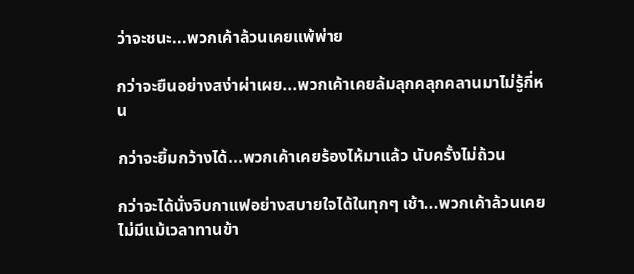ว่าจะชนะ...พวกเค้าล้วนเคยแพ้พ่าย

กว่าจะยืนอย่างสง่าผ่าเผย...พวกเค้าเคยล้มลุกคลุกคลานมาไม่รู้กี่หน

กว่าจะยิ้มกว้างได้...พวกเค้าเคยร้องไห้มาแล้ว นับครั้งไม่ถ้วน

กว่าจะได้นั่งจิบกาแฟอย่างสบายใจได้ในทุกๆ เช้า...พวกเค้าล้วนเคยไม่มีแม้เวลาทานข้า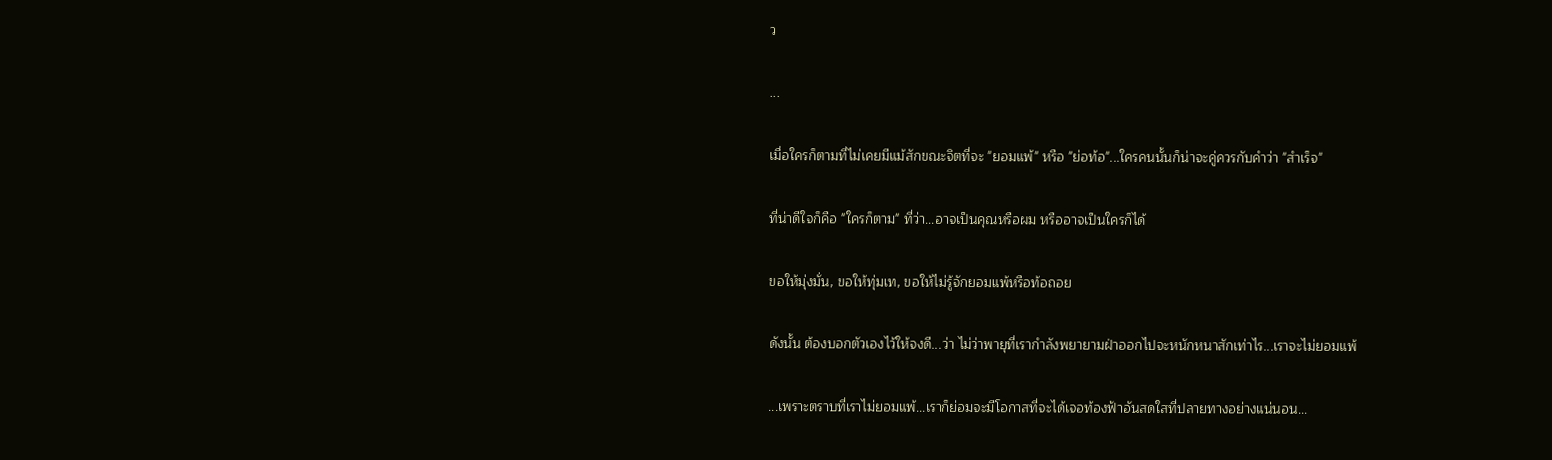ว

...

เมื่อใครก็ตามที่ไม่เคยมีแม้สักขณะจิตที่จะ "ยอมแพ้" หรือ "ย่อท้อ"...ใครคนนั้นก็น่าจะคู่ควรกับคำว่า "สำเร็จ"

ที่น่าดีใจก็คือ "ใครก็ตาม" ที่ว่า...อาจเป็นคุณหรือผม หรืออาจเป็นใครก็ได้

ขอให้มุ่งมั่น, ขอให้ทุ่มเท, ขอให้ไม่รู้จักยอมแพ้หรือท้อถอย

ดังนั้น ต้องบอกตัวเองไว้ให้จงดี...ว่า ไม่ว่าพายุที่เรากำลังพยายามฝ่าออกไปจะหนักหนาสักเท่าไร...เราจะไม่ยอมแพ้

...เพราะตราบที่เราไม่ยอมแพ้...เราก็ย่อมจะมีโอกาสที่จะได้เจอท้องฟ้าอันสดใสที่ปลายทางอย่างแน่นอน...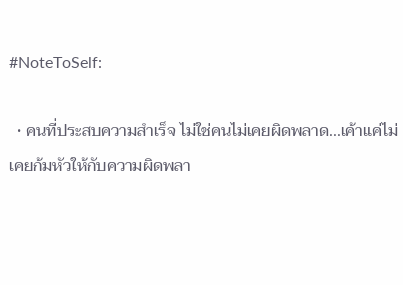#NoteToSelf:

  • คนที่ประสบความสำเร็จ ไม่ใช่คนไม่เคยผิดพลาด...เค้าแค่ไม่เคยก้มหัวให้กับความผิดพลา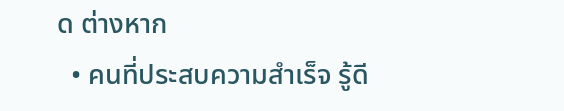ด ต่างหาก
  • คนที่ประสบความสำเร็จ รู้ดี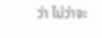ว่า ไม่ว่าจะ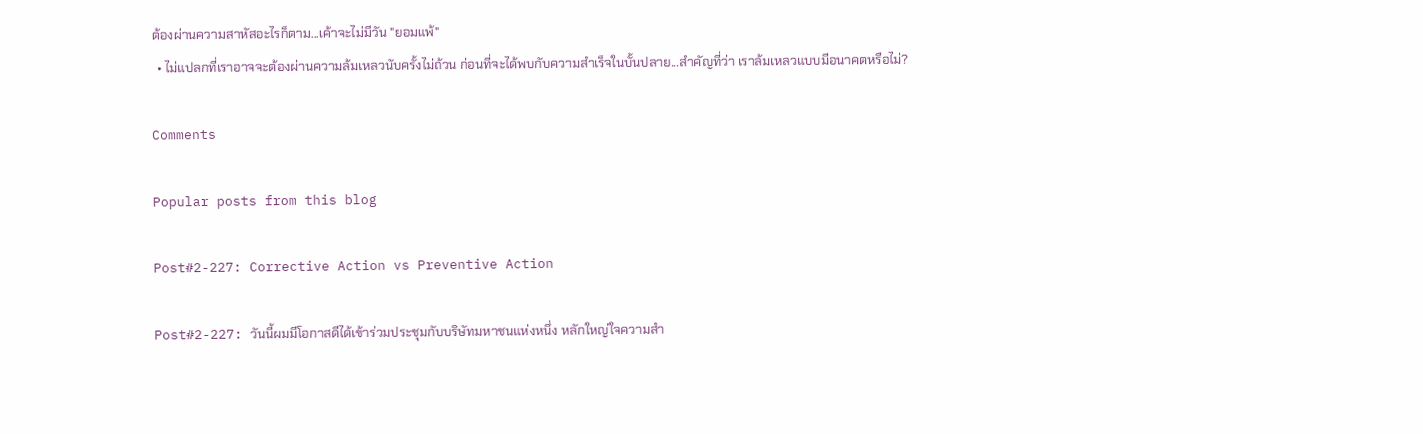ต้องผ่านความสาหัสอะไรก็ตาม...เค้าจะไม่มีวัน "ยอมแพ้"
  • ไม่แปลกที่เราอาจจะต้องผ่านความล้มเหลวนับครั้งไม่ถ้วน ก่อนที่จะได้พบกับความสำเร็จในบั้นปลาย...สำคัญที่ว่า เราล้มเหลวแบบมีอนาคตหรือไม่?

Comments

Popular posts from this blog

Post#2-227: Corrective Action vs Preventive Action

Post#2-227: วันนี้ผมมีโอกาสดีได้เข้าร่วมประชุมกับบริษัทมหาชนแห่งหนึ่ง หลักใหญ่ใจความสำ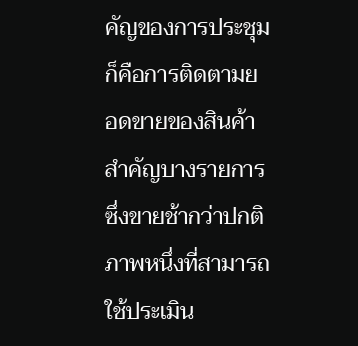คัญของการประชุมก็คือการติดตามยอดขายของสินค้าสำคัญบางรายการ ซึ่งขายช้ากว่าปกติ ภาพหนึ่งที่สามารถใช้ประเมิน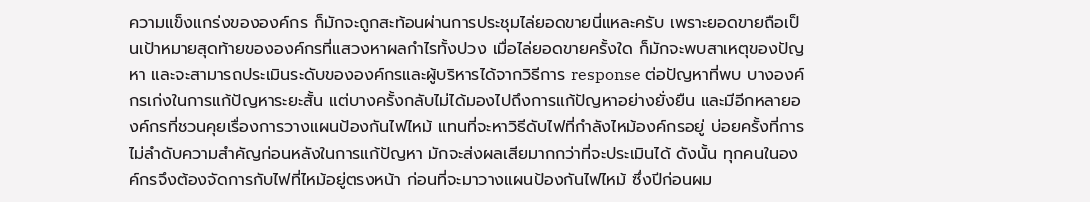ความแข็งแกร่งขององค์กร ก็มักจะถูกสะท้อนผ่านการประชุมไล่ยอดขายนี่แหละครับ เพราะยอดขายถือเป็นเป้าหมายสุดท้ายขององค์กรที่แสวงหาผลกำไรทั้งปวง เมื่อไล่ยอดขายครั้งใด ก็มักจะพบสาเหตุของปัญหา และจะสามารถประเมินระดับขององค์กรและผู้บริหารได้จากวิธีการ response ต่อปัญหาที่พบ บางองค์กรเก่งในการแก้ปัญหาระยะสั้น แต่บางครั้งกลับไม่ได้มองไปถึงการแก้ปัญหาอย่างยั่งยืน และมีอีกหลายองค์กรที่ชวนคุยเรื่องการวางแผนป้องกันไฟไหม้ แทนที่จะหาวิธีดับไฟที่กำลังไหม้องค์กรอยู่ บ่อยครั้งที่การไม่ลำดับความสำคัญก่อนหลังในการแก้ปัญหา มักจะส่งผลเสียมากกว่าที่จะประเมินได้ ดังนั้น ทุกคนในองค์กรจึงต้องจัดการกับไฟที่ไหม้อยู่ตรงหน้า ก่อนที่จะมาวางแผนป้องกันไฟไหม้ ซึ่งปีก่อนผม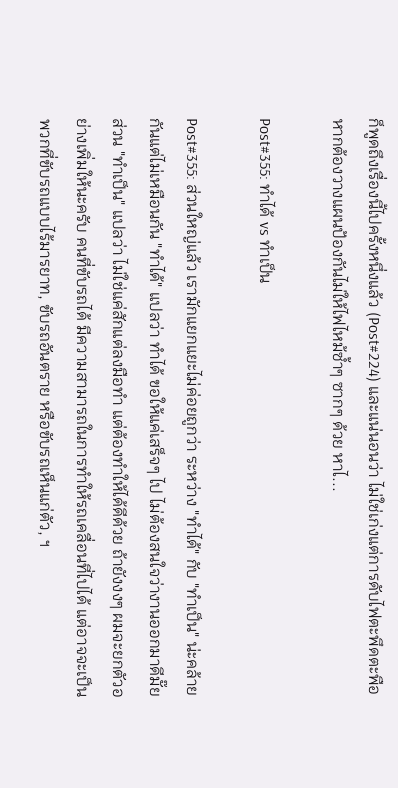ก็พูดถึงเรื่องนี้ไปครั้งหนึ่งแล้ว (Post#224) และแน่นอนว่า ไม่ใช่เก่งแต่การดับไฟตะพึดตะพือ หากต้องวางแผนป้องกันไม่ให้ไฟไหม้ซ้ำๆ ซากๆ ด้วย หาไ...

Post#355: ทำได้ vs ทำเป็น

Post#355: ส่วนใหญ่แล้ว เรามักแยกแยะไม่ค่อยถูกว่า ระหว่าง "ทำได้" กับ "ทำเป็น" น่ะคล้ายกันแต่ไม่เหมือนกัน "ทำได้" แปลว่า ทำได้ ขอให้แค่เสร็จๆ ไป ไม่ต้องสนใจว่างานออกมาดีมั๊ย ส่วน "ทำเป็น" แปลว่า ไม่ใช่แค่สักแต่ลงมือทำ แต่ต้องทำให้ได้ดีด้วย ถ้ายังงงๆ ผมจะยกตัวอย่างเพิ่มให้นะครับ คนที่ขับรถได้ มีความสามารถในการทำให้รถเคลื่อนที่ไปได้ แต่อาจจะเป็นพวกที่ขับรถแบบไร้มารยาท, ขับรถอันตราย หรือขับรถเห็นแก่ตัว, ฯ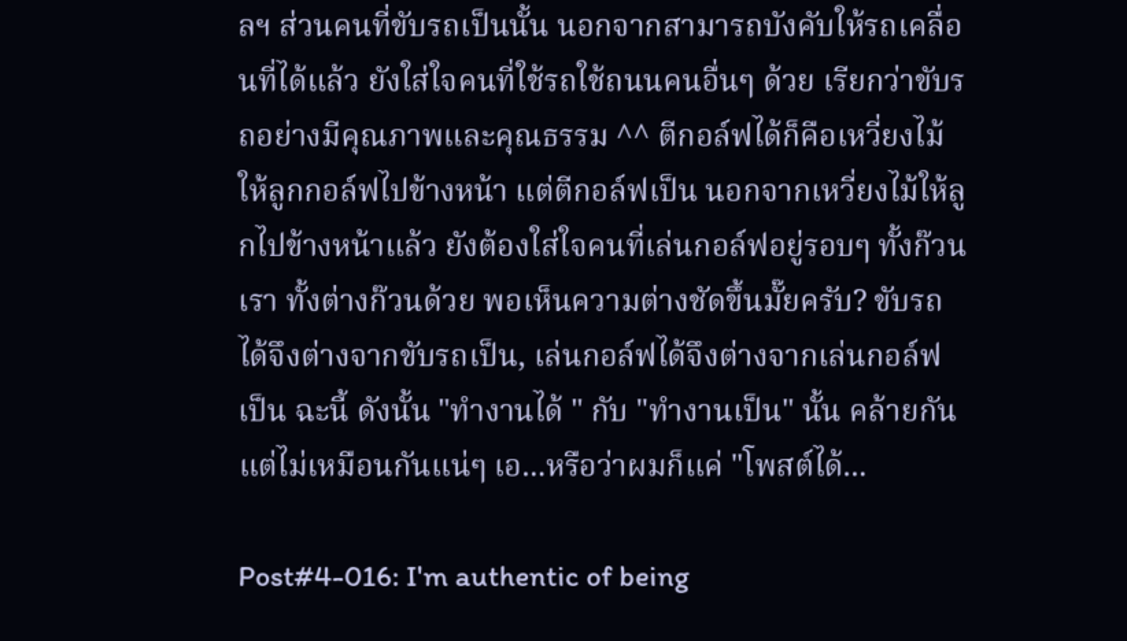ลฯ ส่วนคนที่ขับรถเป็นนั้น นอกจากสามารถบังคับให้รถเคลื่อนที่ได้แล้ว ยังใส่ใจคนที่ใช้รถใช้ถนนคนอื่นๆ ด้วย เรียกว่าขับรถอย่างมีคุณภาพและคุณธรรม ^^ ตีกอล์ฟได้ก็คือเหวี่ยงไม้ให้ลูกกอล์ฟไปข้างหน้า แต่ตีกอล์ฟเป็น นอกจากเหวี่ยงไม้ให้ลูกไปข้างหน้าแล้ว ยังต้องใส่ใจคนที่เล่นกอล์ฟอยู่รอบๆ ทั้งก๊วนเรา ทั้งต่างก๊วนด้วย พอเห็นความต่างชัดขึ้นมั๊ยครับ? ขับรถได้จึงต่างจากขับรถเป็น, เล่นกอล์ฟได้จึงต่างจากเล่นกอล์ฟเป็น ฉะนี้ ดังนั้น "ทำงานได้ " กับ "ทำงานเป็น" นั้น คล้ายกันแต่ไม่เหมือนกันแน่ๆ เอ...หรือว่าผมก็แค่ "โพสต์ได้...

Post#4-016: I'm authentic of being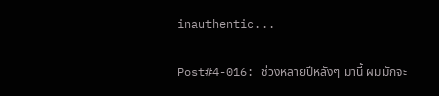inauthentic...

Post#4-016: ช่วงหลายปีหลังๆ มานี้ ผมมักจะ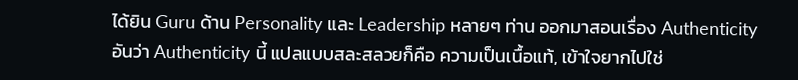ได้ยิน Guru ด้าน Personality และ Leadership หลายๆ ท่าน ออกมาสอนเรื่อง Authenticity อันว่า Authenticity นี้ แปลแบบสละสลวยก็คือ ความเป็นเนื้อแท้, เข้าใจยากไปใช่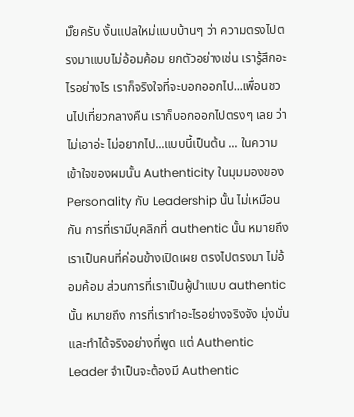มั๊ยครับ งั้นแปลใหม่แบบบ้านๆ ว่า ความตรงไปตรงมาแบบไม่อ้อมค้อม ยกตัวอย่างเช่น เรารู้สึกอะไรอย่างไร เราก็จริงใจที่จะบอกออกไป...เพื่อนชวนไปเที่ยวกลางคืน เราก็บอกออกไปตรงๆ เลย ว่าไม่เอาอ่ะ ไม่อยากไป...แบบนี้เป็นต้น ... ในความเข้าใจของผมนั้น Authenticity ในมุมมองของ Personality กับ Leadership นั้น ไม่เหมือนกัน การที่เรามีบุคลิกที่ authentic นั้น หมายถึงเราเป็นคนที่ค่อนข้างเปิดเผย ตรงไปตรงมา ไม่อ้อมค้อม ส่วนการที่เราเป็นผู้นำแบบ authentic นั้น หมายถึง การที่เราทำอะไรอย่างจริงจัง มุ่งมั่น และทำได้จริงอย่างที่พูด แต่ Authentic Leader จำเป็นจะต้องมี Authentic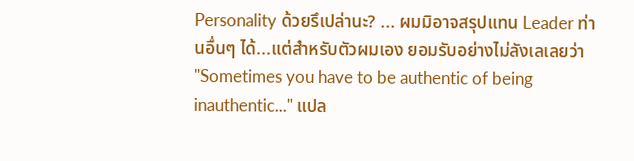Personality ด้วยรึเปล่านะ? ... ผมมิอาจสรุปแทน Leader ท่านอื่นๆ ได้...แต่สำหรับตัวผมเอง ยอมรับอย่างไม่ลังเลเลยว่า "Sometimes you have to be authentic of being inauthentic..." แปล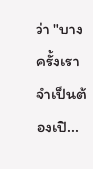ว่า "บางครั้งเราจำเป็นต้องเปิ...